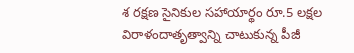శ రక్షణ సైనికుల సహాయార్థం రూ.5 లక్షల విరాళందాతృత్వాన్ని చాటుకున్న పీజీ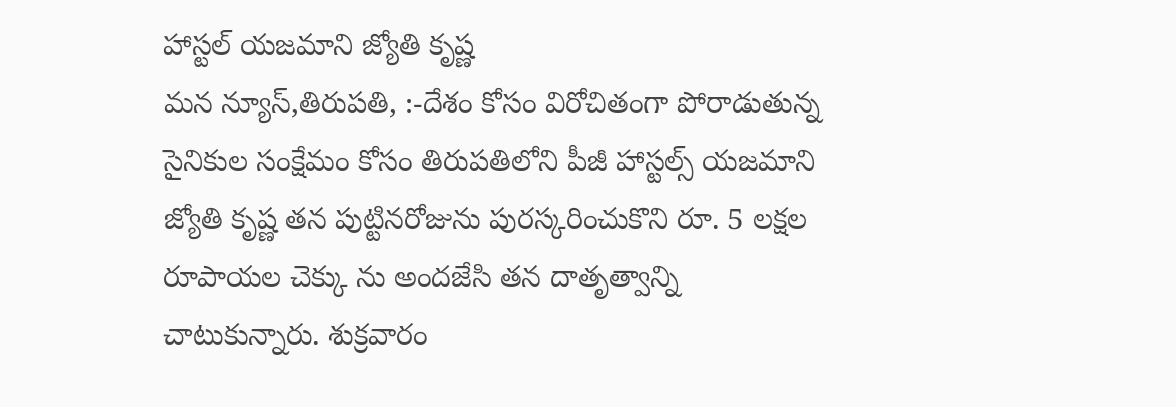హాస్టల్ యజమాని జ్యోతి కృష్ణ
మన న్యూస్,తిరుపతి, :-దేశం కోసం విరోచితంగా పోరాడుతున్న సైనికుల సంక్షేమం కోసం తిరుపతిలోని పీజీ హాస్టల్స్ యజమాని జ్యోతి కృష్ణ తన పుట్టినరోజును పురస్కరించుకొని రూ. 5 లక్షల రూపాయల చెక్కు ను అందజేసి తన దాతృత్వాన్ని చాటుకున్నారు. శుక్రవారం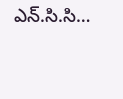ఎన్.సి.సి…